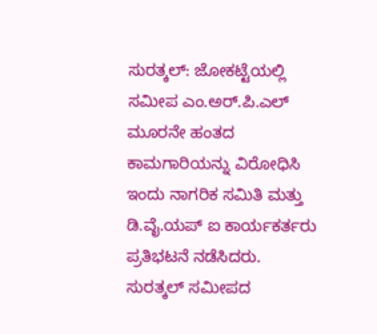ಸುರತ್ಕಲ್: ಜೋಕಟ್ಟೆಯಲ್ಲಿ ಸಮೀಪ ಎಂ.ಅರ್.ಪಿ.ಎಲ್ ಮೂರನೇ ಹಂತದ ಕಾಮಗಾರಿಯನ್ನು ವಿರೋಧಿಸಿ ಇಂದು ನಾಗರಿಕ ಸಮಿತಿ ಮತ್ತು ಡಿ.ವೈ.ಯಪ್ ಐ ಕಾರ್ಯಕರ್ತರು ಪ್ರತಿಭಟನೆ ನಡೆಸಿದರು.
ಸುರತ್ಕಲ್ ಸಮೀಪದ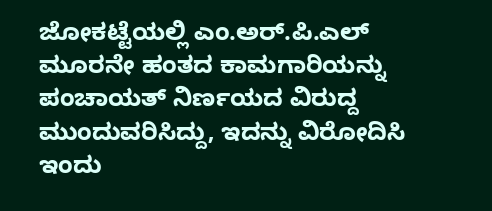ಜೋಕಟ್ಟೆಯಲ್ಲಿ ಎಂ.ಅರ್.ಪಿ.ಎಲ್ ಮೂರನೇ ಹಂತದ ಕಾಮಗಾರಿಯನ್ನು ಪಂಚಾಯತ್ ನಿರ್ಣಯದ ವಿರುದ್ದ ಮುಂದುವರಿಸಿದ್ದು, ಇದನ್ನು ವಿರೋದಿಸಿ ಇಂದು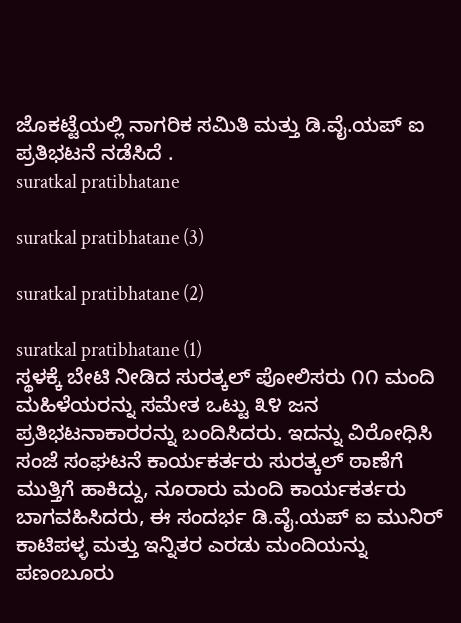ಜೊಕಟ್ಟೆಯಲ್ಲಿ ನಾಗರಿಕ ಸಮಿತಿ ಮತ್ತು ಡಿ.ವೈ.ಯಪ್ ಐ ಪ್ರತಿಭಟನೆ ನಡೆಸಿದೆ .
suratkal pratibhatane

suratkal pratibhatane (3)

suratkal pratibhatane (2)

suratkal pratibhatane (1)
ಸ್ಥಳಕ್ಕೆ ಬೇಟಿ ನೀಡಿದ ಸುರತ್ಕಲ್ ಪೋಲಿಸರು ೧೧ ಮಂದಿ ಮಹಿಳೆಯರನ್ನು ಸಮೇತ ಒಟ್ಟು ೩೪ ಜನ ಪ್ರತಿಭಟನಾಕಾರರನ್ನು ಬಂದಿಸಿದರು. ಇದನ್ನು ವಿರೋಧಿಸಿ ಸಂಜೆ ಸಂಘಟನೆ ಕಾರ್ಯಕರ್ತರು ಸುರತ್ಕಲ್ ಠಾಣೆಗೆ ಮುತ್ತಿಗೆ ಹಾಕಿದ್ದು, ನೂರಾರು ಮಂದಿ ಕಾರ್ಯಕರ್ತರು ಬಾಗವಹಿಸಿದರು, ಈ ಸಂದರ್ಭ ಡಿ.ವೈ.ಯಪ್ ಐ ಮುನಿರ್ ಕಾಟಿಪಳ್ಳ ಮತ್ತು ಇನ್ನಿತರ ಎರಡು ಮಂದಿಯನ್ನು ಪಣಂಬೂರು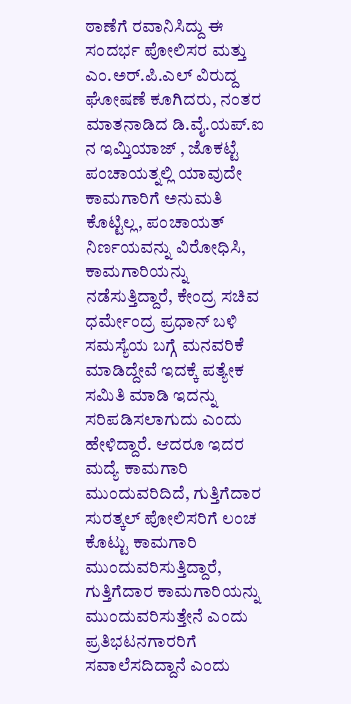ಠಾಣೆಗೆ ರವಾನಿಸಿದ್ದು ಈ ಸಂದರ್ಭ ಪೋಲಿಸರ ಮತ್ತು ಎಂ.ಅರ್.ಪಿ.ಎಲ್ ವಿರುದ್ದ ಘೋಷಣೆ ಕೂಗಿದರು, ನಂತರ ಮಾತನಾಡಿದ ಡಿ.ವೈ.ಯಪ್.ಐ ನ ಇಮ್ತಿಯಾಜ್ , ಜೊಕಟ್ಟೆ ಪಂಚಾಯತ್ನಲ್ಲಿ ಯಾವುದೇ ಕಾಮಗಾರಿಗೆ ಅನುಮತಿ ಕೊಟ್ಟಿಲ್ಲ, ಪಂಚಾಯತ್ ನಿರ್ಣಯವನ್ನು ವಿರೋಧಿಸಿ, ಕಾಮಗಾರಿಯನ್ನು ನಡೆಸುತ್ತಿದ್ದಾರೆ, ಕೇಂದ್ರ ಸಚಿವ ಧರ್ಮೇಂದ್ರ ಪ್ರಧಾನ್ ಬಳಿ ಸಮಸ್ಯೆಯ ಬಗ್ಗೆ ಮನವರಿಕೆ ಮಾಡಿದ್ದೇವೆ ಇದಕ್ಕೆ ಪತ್ಯೇಕ ಸಮಿತಿ ಮಾಡಿ ಇದನ್ನು ಸರಿಪಡಿಸಲಾಗುದು ಎಂದು ಹೇಳಿದ್ದಾರೆ. ಆದರೂ ಇದರ ಮದ್ಯೆ ಕಾಮಗಾರಿ ಮುಂದುವರಿದಿದೆ, ಗುತ್ತಿಗೆದಾರ ಸುರತ್ಕಲ್ ಪೋಲಿಸರಿಗೆ ಲಂಚ ಕೊಟ್ಟು ಕಾಮಗಾರಿ ಮುಂದುವರಿಸುತ್ತಿದ್ದಾರೆ, ಗುತ್ತಿಗೆದಾರ ಕಾಮಗಾರಿಯನ್ನು ಮುಂದುವರಿಸುತ್ತೇನೆ ಎಂದು ಪ್ರತಿಭಟನಗಾರರಿಗೆ ಸವಾಲೆಸದಿದ್ದಾನೆ ಎಂದು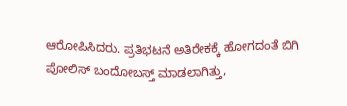ಆರೋಪಿಸಿದರು. ಪ್ರತಿಭಟನೆ ಅತಿರೇಕಕ್ಕೆ ಹೋಗದಂತೆ ಬಿಗಿ ಪೋಲಿಸ್ ಬಂದೋಬಸ್ತ್ ಮಾಡಲಾಗಿತ್ತು,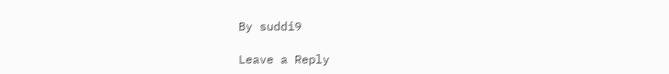By suddi9

Leave a Reply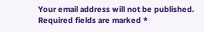Your email address will not be published. Required fields are marked *